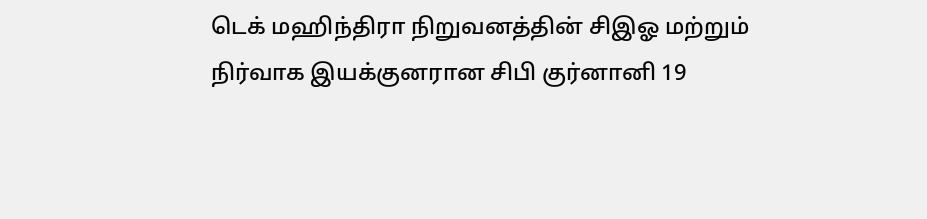டெக் மஹிந்திரா நிறுவனத்தின் சிஇஓ மற்றும் நிர்வாக இயக்குனரான சிபி குர்னானி 19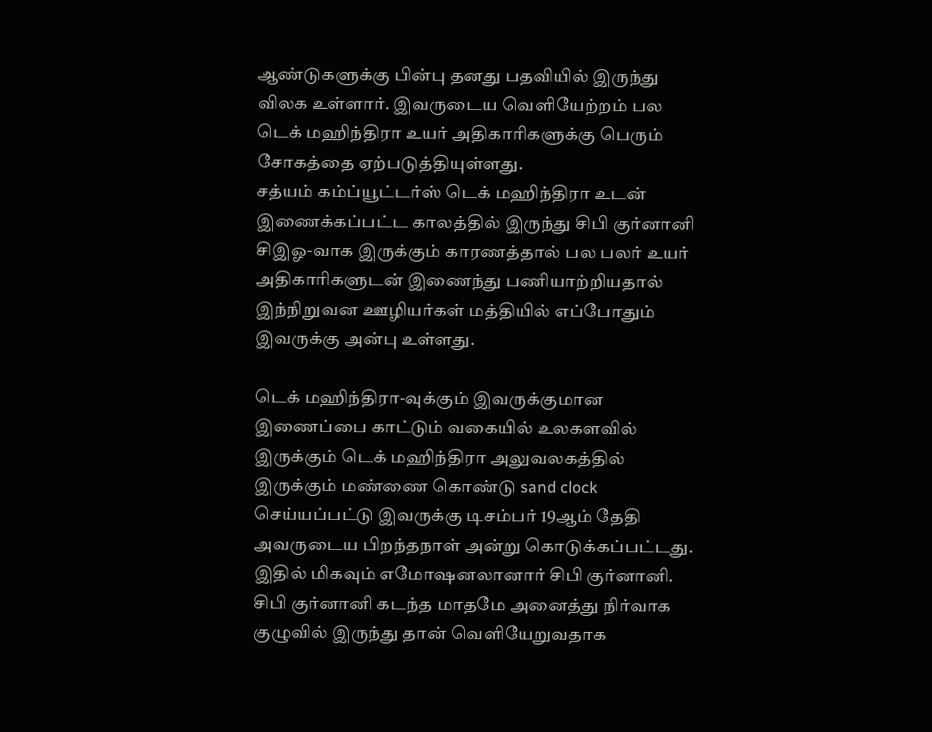ஆண்டுகளுக்கு பின்பு தனது பதவியில் இருந்து விலக உள்ளார். இவருடைய வெளியேற்றம் பல டெக் மஹிந்திரா உயர் அதிகாரிகளுக்கு பெரும் சோகத்தை ஏற்படுத்தியுள்ளது.
சத்யம் கம்ப்யூட்டர்ஸ் டெக் மஹிந்திரா உடன் இணைக்கப்பட்ட காலத்தில் இருந்து சிபி குர்னானி சிஇஓ-வாக இருக்கும் காரணத்தால் பல பலர் உயர் அதிகாரிகளுடன் இணைந்து பணியாற்றியதால் இந்நிறுவன ஊழியர்கள் மத்தியில் எப்போதும் இவருக்கு அன்பு உள்ளது.

டெக் மஹிந்திரா-வுக்கும் இவருக்குமான இணைப்பை காட்டும் வகையில் உலகளவில் இருக்கும் டெக் மஹிந்திரா அலுவலகத்தில் இருக்கும் மண்ணை கொண்டு sand clock செய்யப்பட்டு இவருக்கு டிசம்பர் 19ஆம் தேதி அவருடைய பிறந்தநாள் அன்று கொடுக்கப்பட்டது. இதில் மிகவும் எமோஷனலானார் சிபி குர்னானி.
சிபி குர்னானி கடந்த மாதமே அனைத்து நிர்வாக குழுவில் இருந்து தான் வெளியேறுவதாக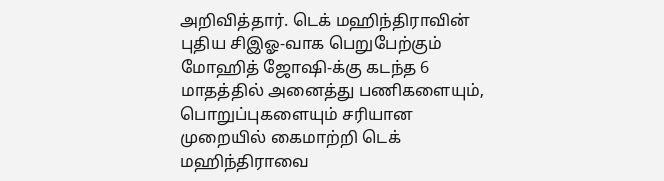அறிவித்தார். டெக் மஹிந்திராவின் புதிய சிஇஓ-வாக பெறுபேற்கும் மோஹித் ஜோஷி-க்கு கடந்த 6 மாதத்தில் அனைத்து பணிகளையும், பொறுப்புகளையும் சரியான முறையில் கைமாற்றி டெக் மஹிந்திராவை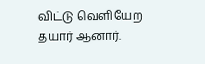விட்டு வெளியேற தயார் ஆனார்.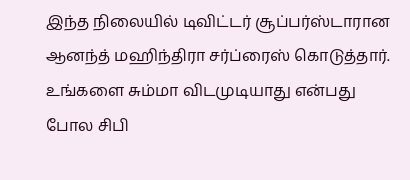இந்த நிலையில் டிவிட்டர் சூப்பர்ஸ்டாரான ஆனந்த் மஹிந்திரா சர்ப்ரைஸ் கொடுத்தார். உங்களை சும்மா விடமுடியாது என்பது போல சிபி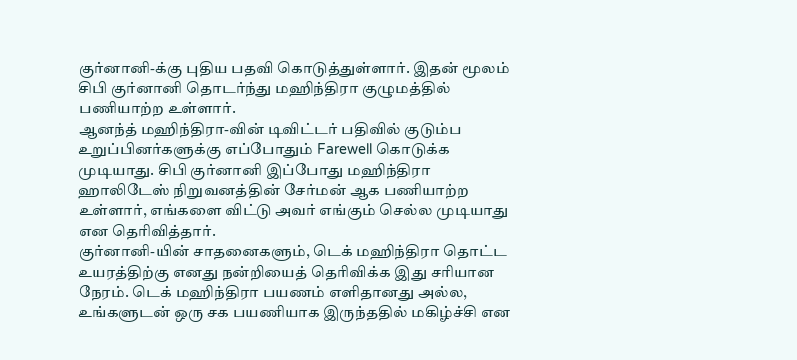குர்னானி-க்கு புதிய பதவி கொடுத்துள்ளார். இதன் மூலம் சிபி குர்னானி தொடர்ந்து மஹிந்திரா குழுமத்தில் பணியாற்ற உள்ளார்.
ஆனந்த் மஹிந்திரா-வின் டிவிட்டர் பதிவில் குடும்ப உறுப்பினர்களுக்கு எப்போதும் Farewell கொடுக்க முடியாது. சிபி குர்னானி இப்போது மஹிந்திரா ஹாலிடேஸ் நிறுவனத்தின் சேர்மன் ஆக பணியாற்ற உள்ளார், எங்களை விட்டு அவர் எங்கும் செல்ல முடியாது என தெரிவித்தார்.
குர்னானி-யின் சாதனைகளும், டெக் மஹிந்திரா தொட்ட உயரத்திற்கு எனது நன்றியைத் தெரிவிக்க இது சரியான நேரம். டெக் மஹிந்திரா பயணம் எளிதானது அல்ல, உங்களுடன் ஒரு சக பயணியாக இருந்ததில் மகிழ்ச்சி என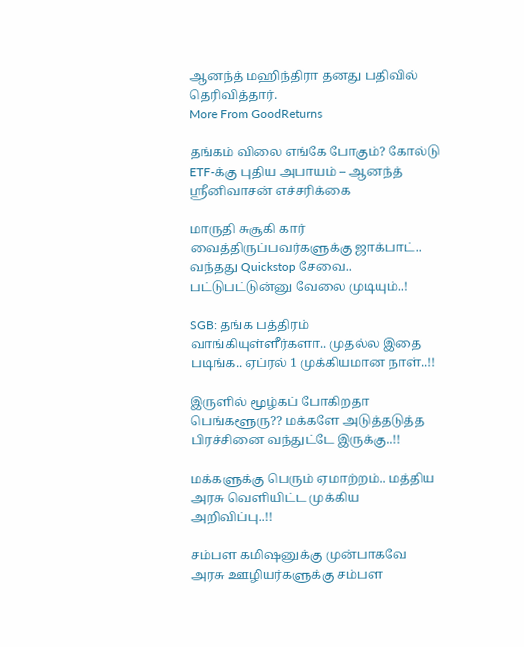ஆனந்த் மஹிந்திரா தனது பதிவில் தெரிவித்தார்.
More From GoodReturns

தங்கம் விலை எங்கே போகும்? கோல்டு ETF-க்கு புதிய அபாயம் – ஆனந்த் ஸ்ரீனிவாசன் எச்சரிக்கை

மாருதி சுசூகி கார் வைத்திருப்பவர்களுக்கு ஜாக்பாட்.. வந்தது Quickstop சேவை.. பட்டுபட்டுன்னு வேலை முடியும்..!

SGB: தங்க பத்திரம் வாங்கியுள்ளீர்களா.. முதல்ல இதை படிங்க.. ஏப்ரல் 1 முக்கியமான நாள்..!!

இருளில் மூழ்கப் போகிறதா பெங்களூரு?? மக்களே அடுத்தடுத்த பிரச்சினை வந்துட்டே இருக்கு..!!

மக்களுக்கு பெரும் ஏமாற்றம்.. மத்திய அரசு வெளியிட்ட முக்கிய அறிவிப்பு..!!

சம்பள கமிஷனுக்கு முன்பாகவே அரசு ஊழியர்களுக்கு சம்பள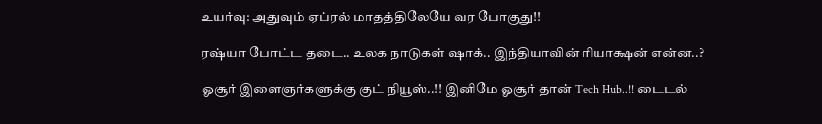உயர்வு: அதுவும் ஏப்ரல் மாதத்திலேயே வர போகுது!!

ரஷ்யா போட்ட தடை.. உலக நாடுகள் ஷாக்.. இந்தியாவின் ரியாக்ஷன் என்ன..?

ஓசூர் இளைஞர்களுக்கு குட் நியூஸ்..!! இனிமே ஓசூர் தான் Tech Hub..!! டைடல்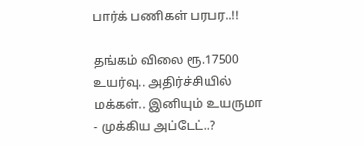பார்க் பணிகள் பரபர..!!

தங்கம் விலை ரூ.17500 உயர்வு.. அதிர்ச்சியில் மக்கள்.. இனியும் உயருமா - முக்கிய அப்டேட்..?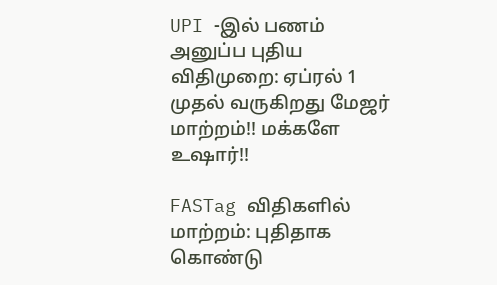UPI -இல் பணம் அனுப்ப புதிய விதிமுறை: ஏப்ரல் 1 முதல் வருகிறது மேஜர் மாற்றம்!! மக்களே உஷார்!!

FASTag விதிகளில் மாற்றம்: புதிதாக கொண்டு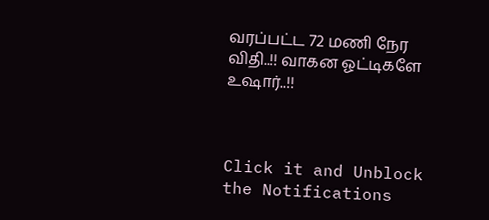வரப்பட்ட 72 மணி நேர விதி..!! வாகன ஓட்டிகளே உஷார்..!!



Click it and Unblock the Notifications